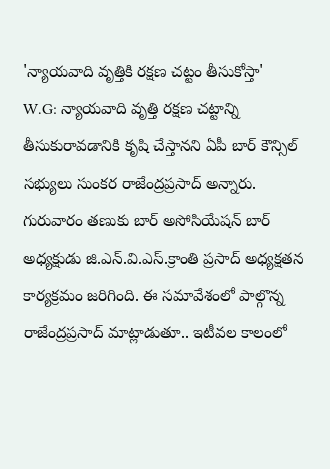'న్యాయవాది వృత్తికి రక్షణ చట్టం తీసుకోస్తా'
W.G: న్యాయవాది వృత్తి రక్షణ చట్టాన్ని తీసుకురావడానికి కృషి చేస్తానని ఏపీ బార్ కౌన్సిల్ సభ్యులు సుంకర రాజేంద్రప్రసాద్ అన్నారు. గురువారం తణుకు బార్ అసోసియేషన్ బార్ అధ్యక్షుడు జి.ఎన్.వి.ఎస్.క్రాంతి ప్రసాద్ అధ్యక్షతన కార్యక్రమం జరిగింది. ఈ సమావేశంలో పాల్గొన్న రాజేంద్రప్రసాద్ మాట్లాడుతూ.. ఇటీవల కాలంలో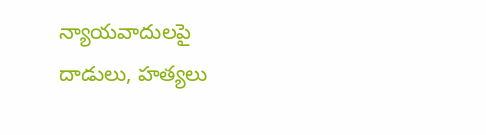న్యాయవాదులపై దాడులు, హత్యలు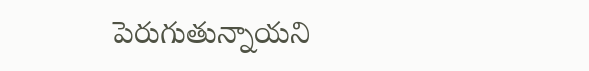పెరుగుతున్నాయని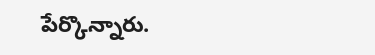పేర్కొన్నారు.